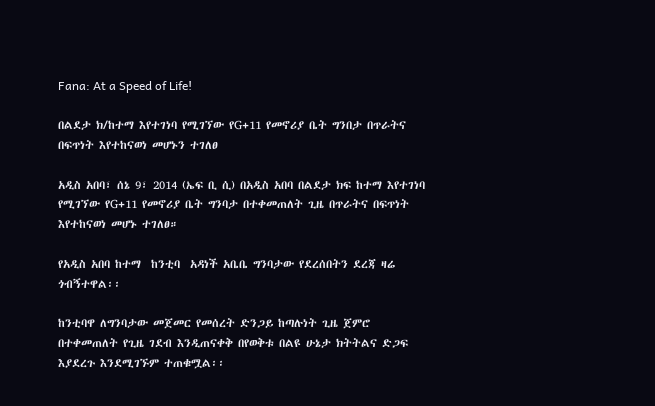Fana: At a Speed of Life!

በልደታ ክ/ከተማ እየተገነባ የሚገኘው የG+11 የመኖሪያ ቤት ግንበታ በጥራትና በፍጥነት እየተከናወነ መሆኑን ተገለፀ

አዲስ አበባ፣ ሰኔ 9፣ 2014 (ኤፍ ቢ ሲ) በአዲስ አበባ በልደታ ክፍ ከተማ እየተገነባ የሚገኘው የG+11 የመኖሪያ ቤት ግንባታ በተቀመጠለት ጊዜ በጥራትና በፍጥነት እየተከናወነ መሆኑ ተገለፀ።

የአዲስ አበባ ከተማ  ከንቲባ  አዳነች አቤቤ ግንባታው የደረሰበትን ደረጃ ዛሬ ጎብኝተዋል፡፡

ከንቲባዋ ለግንባታው መጀመር የመሰረት ድንጋይ ከጣሉነት ጊዜ ጀምሮ በተቀመጠለት የጊዜ ገደብ እንዲጠናቀቅ በየወቅቱ በልዩ ሁኔታ ክትትልና ድጋፍ እያደረጉ እንደሚገኙም ተጠቁሟል፡፡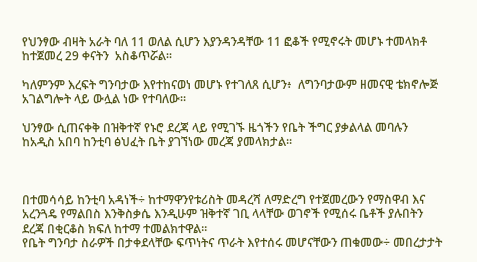የህንፃው ብዛት አራት ባለ 11 ወለል ሲሆን እያንዳንዳቸው 11 ፎቆች የሚኖሩት መሆኑ ተመላክቶ  ከተጀመረ 29 ቀናትን  አስቆጥሯል፡፡

ካለምንም እረፍት ግንባታው እየተከናወነ መሆኑ የተገለጸ ሲሆን፥  ለግንባታውም ዘመናዊ ቴክኖሎጅ አገልግሎት ላይ ውሏል ነው የተባለው።

ህንፃው ሲጠናቀቅ በዝቅተኛ የኑሮ ደረጃ ላይ የሚገኙ ዜጎችን የቤት ችግር ያቃልላል መባሉን ከአዲስ አበባ ከንቲባ ፅህፈት ቤት ያገኘነው መረጃ ያመላክታል፡፡



በተመሳሳይ ከንቲባ አዳነች÷ ከተማዋንየቱሪስት መዳረሻ ለማድረግ የተጀመረውን የማስዋብ እና አረንጓዴ የማልበስ እንቅስቃሴ እንዲሁም ዝቅተኛ ገቢ ላላቸው ወገኖች የሚሰሩ ቤቶች ያሉበትን ደረጃ በቂርቆስ ክፍለ ከተማ ተመልክተዋል፡፡
የቤት ግንባታ ስራዎች በታቀደላቸው ፍጥነትና ጥራት እየተሰሩ መሆናቸውን ጠቁመው÷ መበረታታት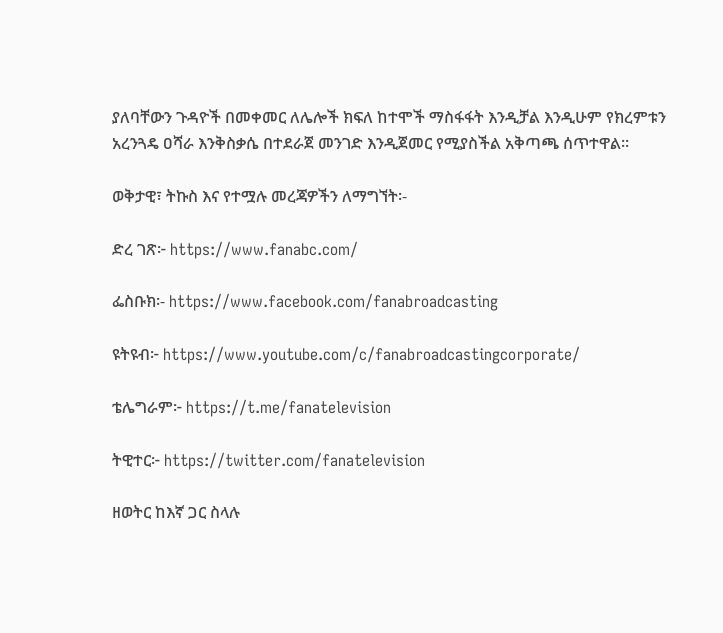ያለባቸውን ጉዳዮች በመቀመር ለሌሎች ክፍለ ከተሞች ማስፋፋት እንዲቻል እንዲሁም የክረምቱን አረንጓዴ ዐሻራ እንቅስቃሴ በተደራጀ መንገድ እንዲጀመር የሚያስችል አቅጣጫ ሰጥተዋል፡፡

ወቅታዊ፣ ትኩስ እና የተሟሉ መረጃዎችን ለማግኘት፡-

ድረ ገጽ፦ https://www.fanabc.com/

ፌስቡክ፡- https://www.facebook.com/fanabroadcasting

ዩትዩብ፦ https://www.youtube.com/c/fanabroadcastingcorporate/

ቴሌግራም፦ https://t.me/fanatelevision

ትዊተር፦ https://twitter.com/fanatelevision

ዘወትር ከእኛ ጋር ስላሉ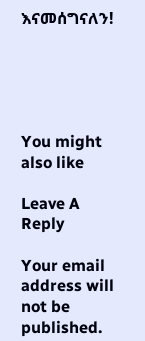እናመሰግናለን!





You might also like

Leave A Reply

Your email address will not be published.